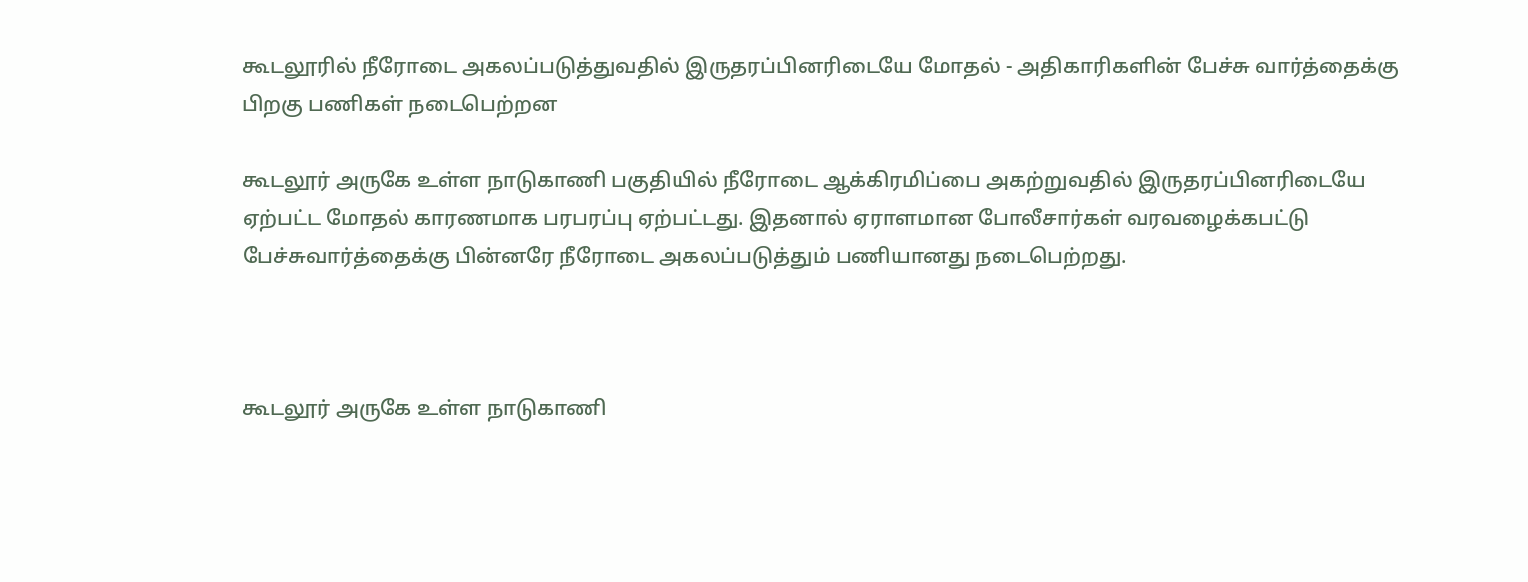கூடலூரில் நீரோடை அகலப்படுத்துவதில் இருதரப்பினரிடையே மோதல் - அதிகாரிகளின் பேச்சு வார்த்தைக்கு பிறகு பணிகள் நடைபெற்றன

கூடலூர் அருகே உள்ள நாடுகாணி பகுதியில் நீரோடை ஆக்கிரமிப்பை அகற்றுவதில் இருதரப்பினரிடையே ஏற்பட்ட மோதல் காரணமாக பரபரப்பு ஏற்பட்டது. இதனால் ஏராளமான போலீசார்கள் வரவழைக்கபட்டு பேச்சுவார்த்தைக்கு பின்னரே நீரோடை அகலப்படுத்தும் பணியானது நடைபெற்றது.



கூடலூர் அருகே உள்ள நாடுகாணி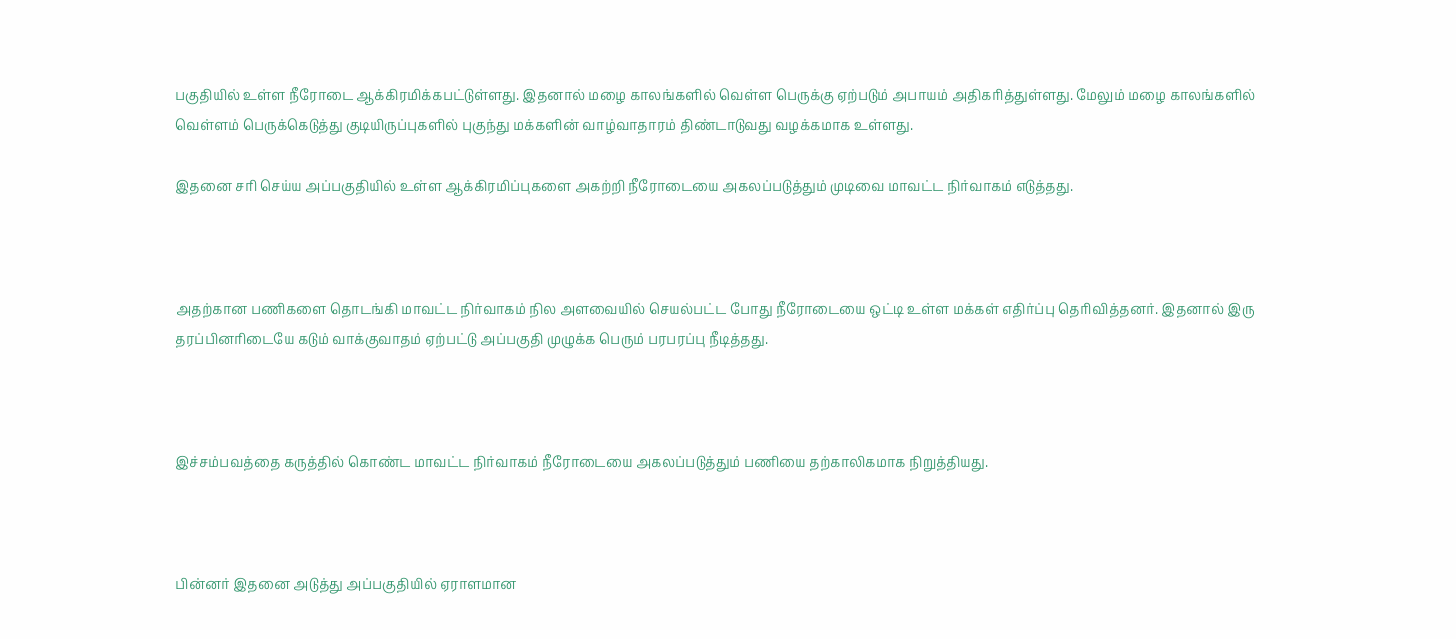பகுதியில் உள்ள நீரோடை ஆக்கிரமிக்கபட்டுள்ளது. இதனால் மழை காலங்களில் வெள்ள பெருக்கு ஏற்படும் அபாயம் அதிகரித்துள்ளது. மேலும் மழை காலங்களில் வெள்ளம் பெருக்கெடுத்து குடியிருப்புகளில் புகுந்து மக்களின் வாழ்வாதாரம் திண்டாடுவது வழக்கமாக உள்ளது.

இதனை சரி செய்ய அப்பகுதியில் உள்ள ஆக்கிரமிப்புகளை அகற்றி நீரோடையை அகலப்படுத்தும் முடிவை மாவட்ட நிர்வாகம் எடுத்தது.



அதற்கான பணிகளை தொடங்கி மாவட்ட நிர்வாகம் நில அளவையில் செயல்பட்ட போது நீரோடையை ஒட்டி உள்ள மக்கள் எதிர்ப்பு தெரிவித்தனர். இதனால் இரு தரப்பினரிடையே கடும் வாக்குவாதம் ஏற்பட்டு அப்பகுதி முழுக்க பெரும் பரபரப்பு நீடித்தது.



இச்சம்பவத்தை கருத்தில் கொண்ட மாவட்ட நிர்வாகம் நீரோடையை அகலப்படுத்தும் பணியை தற்காலிகமாக நிறுத்தியது.



பின்னர் இதனை அடுத்து அப்பகுதியில் ஏராளமான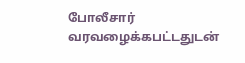போலீசார் வரவழைக்கபட்டதுடன்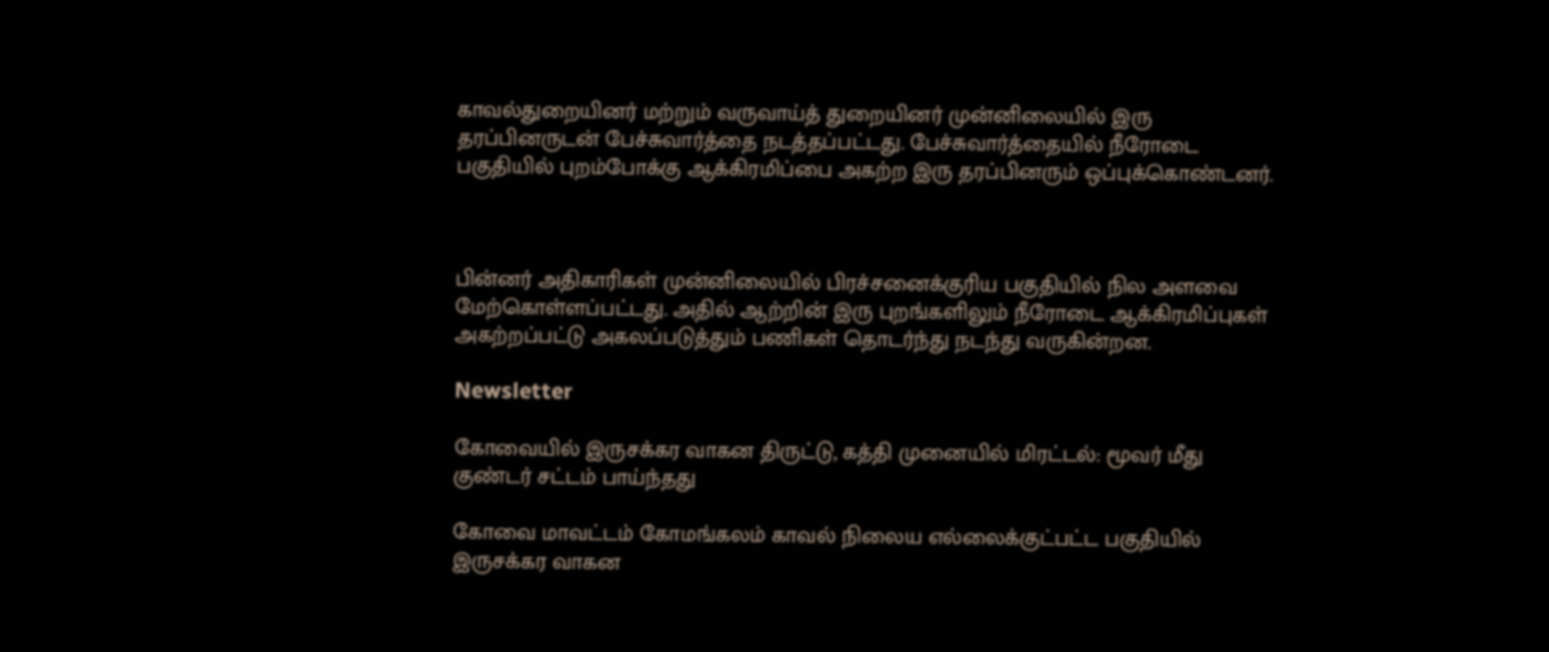காவல்துறையினர் மற்றும் வருவாய்த் துறையினர் முன்னிலையில் இரு தரப்பினருடன் பேச்சுவார்த்தை நடத்தப்பட்டது. பேச்சுவார்த்தையில் நீரோடை பகுதியில் புறம்போக்கு ஆக்கிரமிப்பை அகற்ற இரு தரப்பினரும் ஒப்புக்கொண்டனர்.



பின்னர் அதிகாரிகள் முன்னிலையில் பிரச்சனைக்குரிய பகுதியில் நில அளவை மேற்கொள்ளப்பட்டது. அதில் ஆற்றின் இரு புறங்களிலும் நீரோடை ஆக்கிரமிப்புகள் அகற்றப்பட்டு அகலப்படுத்தும் பணிகள் தொடர்ந்து நடந்து வருகின்றன.

Newsletter

கோவையில் இருசக்கர வாகன திருட்டு, கத்தி முனையில் மிரட்டல்: மூவர் மீது குண்டர் சட்டம் பாய்ந்தது

கோவை மாவட்டம் கோமங்கலம் காவல் நிலைய எல்லைக்குட்பட்ட பகுதியில் இருசக்கர வாகன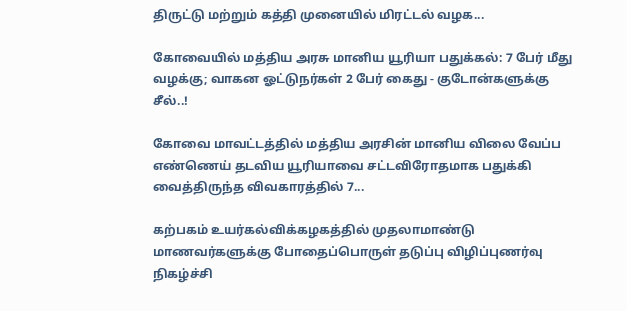திருட்டு மற்றும் கத்தி முனையில் மிரட்டல் வழக...

கோவையில் மத்திய அரசு மானிய யூரியா பதுக்கல்: 7 பேர் மீது வழக்கு; வாகன ஓட்டுநர்கள் 2 பேர் கைது - குடோன்களுக்கு சீல்..!

கோவை மாவட்டத்தில் மத்திய அரசின் மானிய விலை வேப்ப எண்ணெய் தடவிய யூரியாவை சட்டவிரோதமாக பதுக்கி வைத்திருந்த விவகாரத்தில் 7...

கற்பகம் உயர்கல்விக்கழகத்தில் முதலாமாண்டு மாணவர்களுக்கு போதைப்பொருள் தடுப்பு விழிப்புணர்வு நிகழ்ச்சி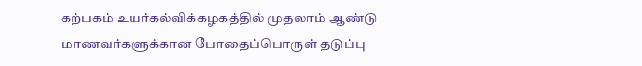கற்பகம் உயர்கல்விக்கழகத்தில் முதலாம் ஆண்டு மாணவர்களுக்கான போதைப்பொருள் தடுப்பு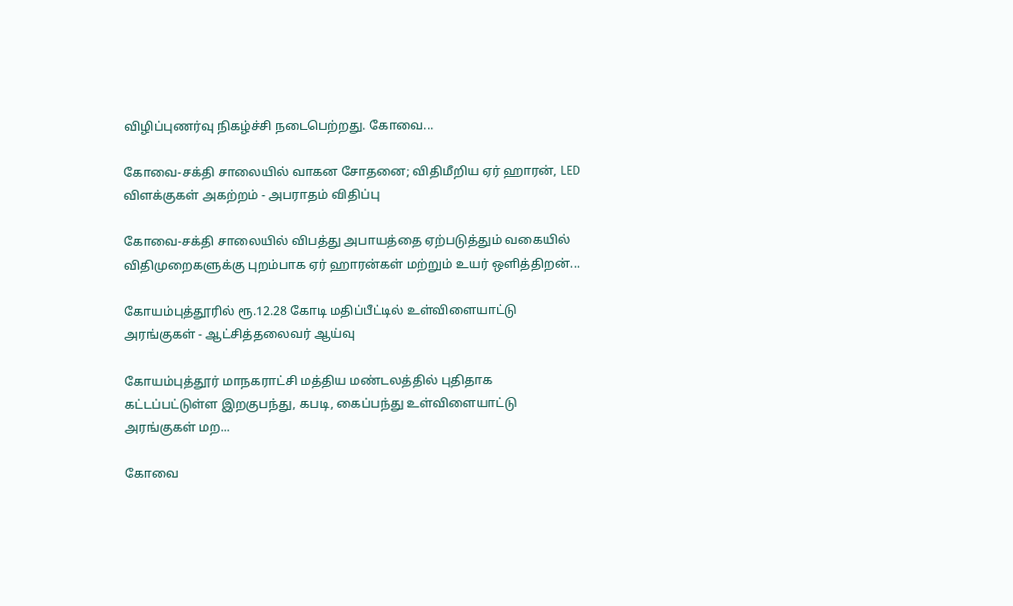விழிப்புணர்வு நிகழ்ச்சி நடைபெற்றது. கோவை...

கோவை-சக்தி சாலையில் வாகன சோதனை; விதிமீறிய ஏர் ஹாரன், LED விளக்குகள் அகற்றம் - அபராதம் விதிப்பு

கோவை-சக்தி சாலையில் விபத்து அபாயத்தை ஏற்படுத்தும் வகையில் விதிமுறைகளுக்கு புறம்பாக ஏர் ஹாரன்கள் மற்றும் உயர் ஒளித்திறன்...

கோயம்புத்தூரில் ரூ.12.28 கோடி மதிப்பீட்டில் உள்விளையாட்டு அரங்குகள் - ஆட்சித்தலைவர் ஆய்வு

கோயம்புத்தூர் மாநகராட்சி மத்திய மண்டலத்தில் புதிதாக கட்டப்பட்டுள்ள இறகுபந்து, கபடி, கைப்பந்து உள்விளையாட்டு அரங்குகள் மற...

கோவை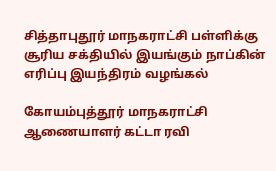சித்தாபுதூர் மாநகராட்சி பள்ளிக்கு சூரிய சக்தியில் இயங்கும் நாப்கின் எரிப்பு இயந்திரம் வழங்கல்

கோயம்புத்தூர் மாநகராட்சி ஆணையாளர் கட்டா ரவி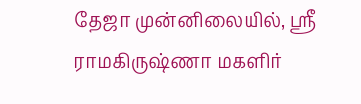தேஜா முன்னிலையில், ஸ்ரீ ராமகிருஷ்ணா மகளிர்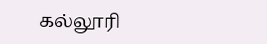கல்லூரி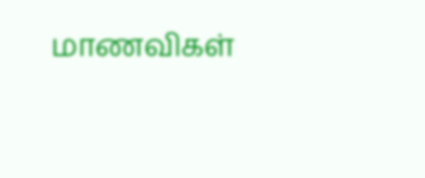மாணவிகள்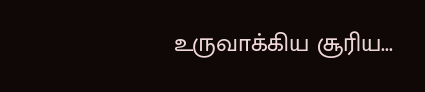உருவாக்கிய சூரிய...